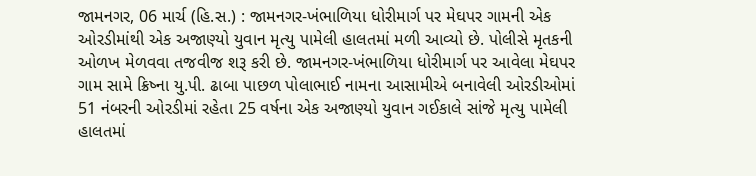જામનગર, 06 માર્ચ (હિ.સ.) : જામનગર-ખંભાળિયા ધોરીમાર્ગ પર મેઘપર ગામની એક ઓરડીમાંથી એક અજાણ્યો યુવાન મૃત્યુ પામેલી હાલતમાં મળી આવ્યો છે. પોલીસે મૃતકની ઓળખ મેળવવા તજવીજ શરૂ કરી છે. જામનગર-ખંભાળિયા ધોરીમાર્ગ પર આવેલા મેઘપર ગામ સામે ક્રિષ્ના યુ.પી. ઢાબા પાછળ પોલાભાઈ નામના આસામીએ બનાવેલી ઓરડીઓમાં 51 નંબરની ઓરડીમાં રહેતા 25 વર્ષના એક અજાણ્યો યુવાન ગઈકાલે સાંજે મૃત્યુ પામેલી હાલતમાં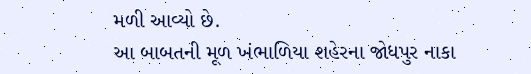મળી આવ્યો છે.
આ બાબતની મૂળ ખંભાળિયા શહેરના જોધપુર નાકા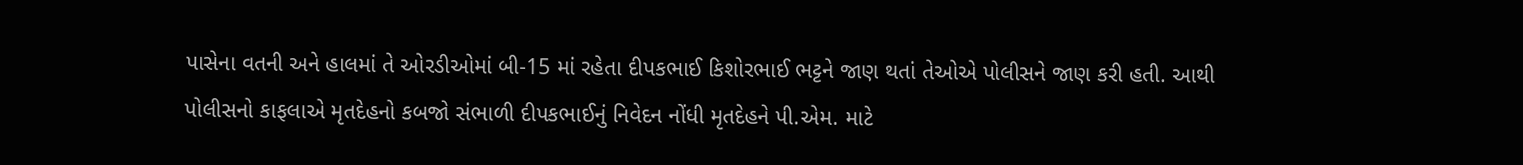પાસેના વતની અને હાલમાં તે ઓરડીઓમાં બી-15 માં રહેતા દીપકભાઈ કિશોરભાઈ ભટ્ટને જાણ થતાં તેઓએ પોલીસને જાણ કરી હતી. આથી પોલીસનો કાફલાએ મૃતદેહનો કબજો સંભાળી દીપકભાઈનું નિવેદન નોંધી મૃતદેહને પી.એમ. માટે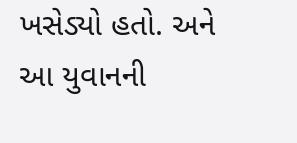ખસેડ્યો હતો. અને આ યુવાનની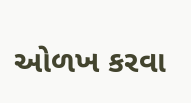ઓળખ કરવા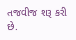તજવીજ શરૂ કરી છે.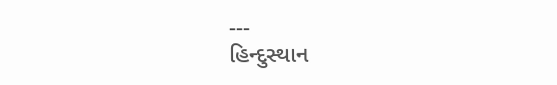---
હિન્દુસ્થાન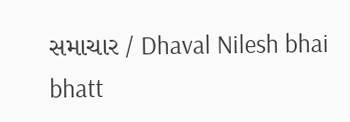સમાચાર / Dhaval Nilesh bhai bhatt